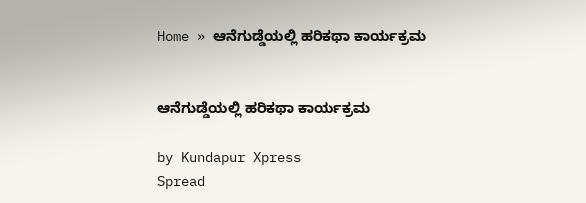Home » ಆನೆಗುಡ್ಡೆಯಲ್ಲಿ ಹರಿಕಥಾ ಕಾರ್ಯಕ್ರಮ


ಆನೆಗುಡ್ಡೆಯಲ್ಲಿ ಹರಿಕಥಾ ಕಾರ್ಯಕ್ರಮ

by Kundapur Xpress
Spread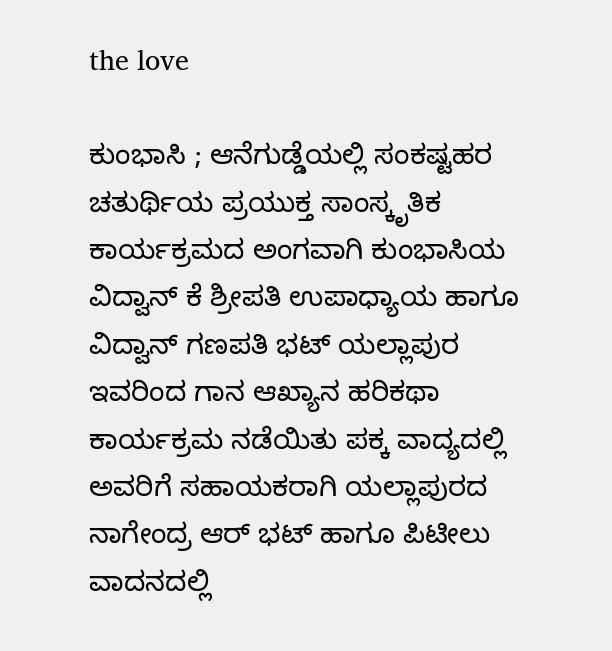the love

ಕುಂಭಾಸಿ ; ಆನೆಗುಡ್ಡೆಯಲ್ಲಿ ಸಂಕಷ್ಟಹರ ಚತುರ್ಥಿಯ ಪ್ರಯುಕ್ತ ಸಾಂಸ್ಕೃತಿಕ ಕಾರ್ಯಕ್ರಮದ ಅಂಗವಾಗಿ ಕುಂಭಾಸಿಯ ವಿದ್ವಾನ್ ಕೆ ಶ್ರೀಪತಿ ಉಪಾಧ್ಯಾಯ ಹಾಗೂ ವಿದ್ವಾನ್ ಗಣಪತಿ ಭಟ್ ಯಲ್ಲಾಪುರ ಇವರಿಂದ ಗಾನ ಆಖ್ಯಾನ ಹರಿಕಥಾ ಕಾರ್ಯಕ್ರಮ ನಡೆಯಿತು ಪಕ್ಕ ವಾದ್ಯದಲ್ಲಿ ಅವರಿಗೆ ಸಹಾಯಕರಾಗಿ ಯಲ್ಲಾಪುರದ ನಾಗೇಂದ್ರ ಆರ್ ಭಟ್ ಹಾಗೂ ಪಿಟೀಲು ವಾದನದಲ್ಲಿ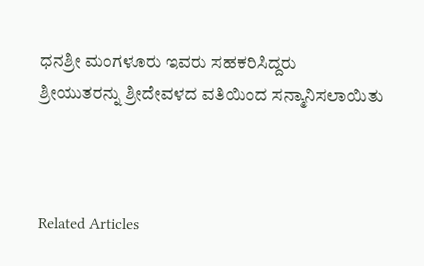ಧನಶ್ರೀ ಮಂಗಳೂರು ಇವರು ಸಹಕರಿಸಿದ್ದರು
ಶ್ರೀಯುತರನ್ನು ಶ್ರೀದೇವಳದ ವತಿಯಿಂದ ಸನ್ಮಾನಿಸಲಾಯಿತು



Related Articles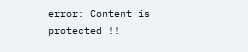error: Content is protected !!